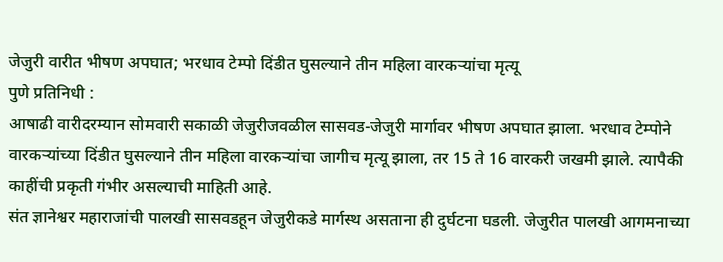जेजुरी वारीत भीषण अपघात; भरधाव टेम्पो दिंडीत घुसल्याने तीन महिला वारकऱ्यांचा मृत्यू
पुणे प्रतिनिधी :
आषाढी वारीदरम्यान सोमवारी सकाळी जेजुरीजवळील सासवड-जेजुरी मार्गावर भीषण अपघात झाला. भरधाव टेम्पोने वारकऱ्यांच्या दिंडीत घुसल्याने तीन महिला वारकऱ्यांचा जागीच मृत्यू झाला, तर 15 ते 16 वारकरी जखमी झाले. त्यापैकी काहींची प्रकृती गंभीर असल्याची माहिती आहे.
संत ज्ञानेश्वर महाराजांची पालखी सासवडहून जेजुरीकडे मार्गस्थ असताना ही दुर्घटना घडली. जेजुरीत पालखी आगमनाच्या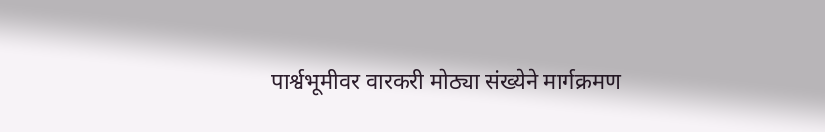पार्श्वभूमीवर वारकरी मोठ्या संख्येने मार्गक्रमण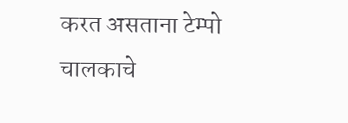करत असताना टेम्पो चालकाचे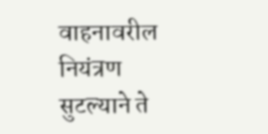वाहनावरील नियंत्रण सुटल्याने ते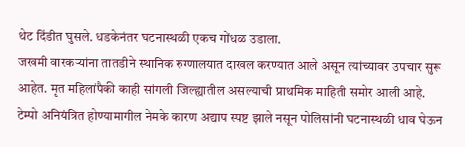थेट दिंडीत घुसले. धडकेनंतर घटनास्थळी एकच गोंधळ उडाला.
जखमी वारकऱ्यांना तातडीने स्थानिक रुग्णालयात दाखल करण्यात आले असून त्यांच्यावर उपचार सुरू आहेत. मृत महिलांपैकी काही सांगली जिल्ह्यातील असल्याची प्राथमिक माहिती समोर आली आहे.
टेम्पो अनियंत्रित होण्यामागील नेमके कारण अद्याप स्पष्ट झाले नसून पोलिसांनी घटनास्थळी धाव घेऊन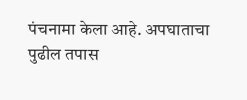पंचनामा केला आहे. अपघाताचा पुढील तपास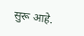सुरू आहे.